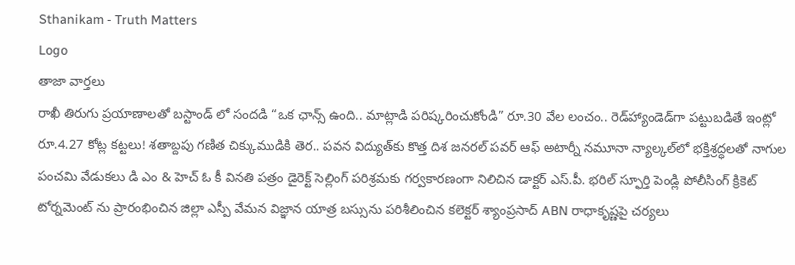Sthanikam - Truth Matters
Logo
తాజా వార్తలు
రాఖీ తిరుగు ప్రయాణాలతో బస్టాండ్ లో సందడి “ఒక ఛాన్స్‌ ఉంది.. మాట్లాడి పరిష్కరించుకోండి” రూ.30 వేల లంచం.. రెడ్‌హ్యాండెడ్‌గా పట్టుబడితే ఇంట్లో రూ.4.27 కోట్ల కట్టలు! శతాబ్దపు గణిత చిక్కుముడికి తెర.. పవన విద్యుత్‌కు కొత్త దిశ జనరల్ పవర్ ఆఫ్ అటార్నీ నమూనా న్యాల్కల్‌లో భక్తిశ్రద్ధలతో నాగుల పంచమి వేడుకలు డి ఎం & హెచ్ ఓ కీ వినతి పత్రం డైరెక్ట్ సెల్లింగ్ పరిశ్రమకు గర్వకారణంగా నిలిచిన డాక్టర్ ఎస్.పీ. భరిల్ స్ఫూర్తి పెండ్లి పోలీసింగ్ క్రికెట్ టోర్నమెంట్ ను ప్రారంభించిన జిల్లా ఎస్పీ వేమన విజ్ఞాన యాత్ర బస్సును పరిశీలించిన కలెక్టర్ శ్యాంప్రసాద్ ABN రాధాకృష్ణపై చర్యలు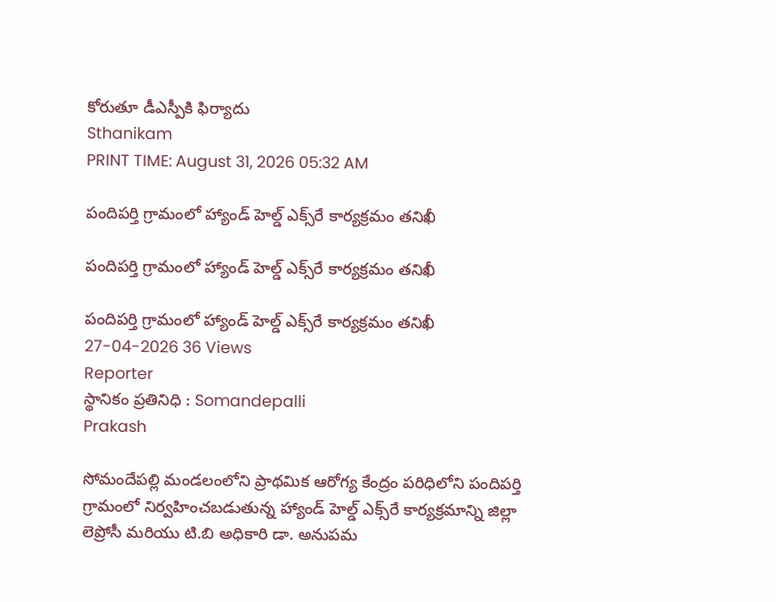కోరుతూ డీఎస్పీకి ఫిర్యాదు
Sthanikam
PRINT TIME: August 31, 2026 05:32 AM

పందిపర్తి గ్రామంలో హ్యాండ్ హెల్డ్ ఎక్స్‌రే కార్యక్రమం తనిఖీ

పందిపర్తి గ్రామంలో హ్యాండ్ హెల్డ్ ఎక్స్‌రే కార్యక్రమం తనిఖీ

పందిపర్తి గ్రామంలో హ్యాండ్ హెల్డ్ ఎక్స్‌రే కార్యక్రమం తనిఖీ
27-04-2026 36 Views
Reporter
స్థానికం ప్రతినిధి : Somandepalli
Prakash

సోమందేపల్లి మండలంలోని ప్రాథమిక ఆరోగ్య కేంద్రం పరిధిలోని పందిపర్తి గ్రామంలో నిర్వహించబడుతున్న హ్యాండ్ హెల్డ్ ఎక్స్‌రే కార్యక్రమాన్ని జిల్లా లెప్రోసీ మరియు టి.బి అధికారి డా. అనుపమ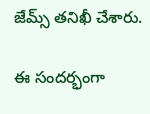జేమ్స్ తనిఖీ చేశారు.

ఈ సందర్భంగా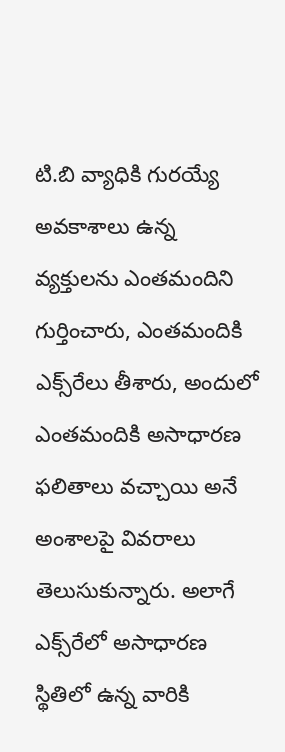టి.బి వ్యాధికి గురయ్యే అవకాశాలు ఉన్న వ్యక్తులను ఎంతమందిని గుర్తించారు, ఎంతమందికి ఎక్స్‌రేలు తీశారు, అందులో ఎంతమందికి అసాధారణ ఫలితాలు వచ్చాయి అనే అంశాలపై వివరాలు తెలుసుకున్నారు. అలాగే ఎక్స్‌రేలో అసాధారణ స్థితిలో ఉన్న వారికి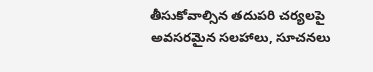తీసుకోవాల్సిన తదుపరి చర్యలపై అవసరమైన సలహాలు, సూచనలు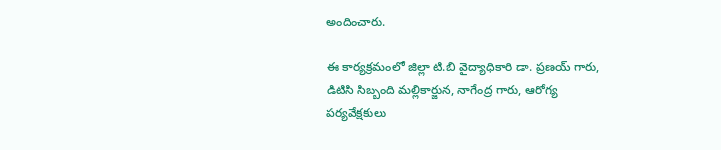అందించారు.

ఈ కార్యక్రమంలో జిల్లా టి.బి వైద్యాధికారి డా. ప్రణయ్ గారు, డిటిసి సిబ్బంది మల్లికార్జున, నాగేంద్ర గారు, ఆరోగ్య పర్యవేక్షకులు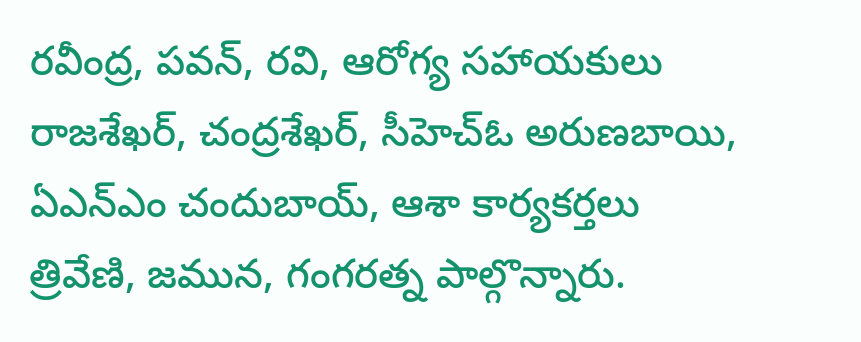రవీంద్ర, పవన్, రవి, ఆరోగ్య సహాయకులు రాజశేఖర్, చంద్రశేఖర్, సీహెచ్ఓ అరుణబాయి, ఏఎన్ఎం చందుబాయ్, ఆశా కార్యకర్తలు త్రివేణి, జమున, గంగరత్న పాల్గొన్నారు.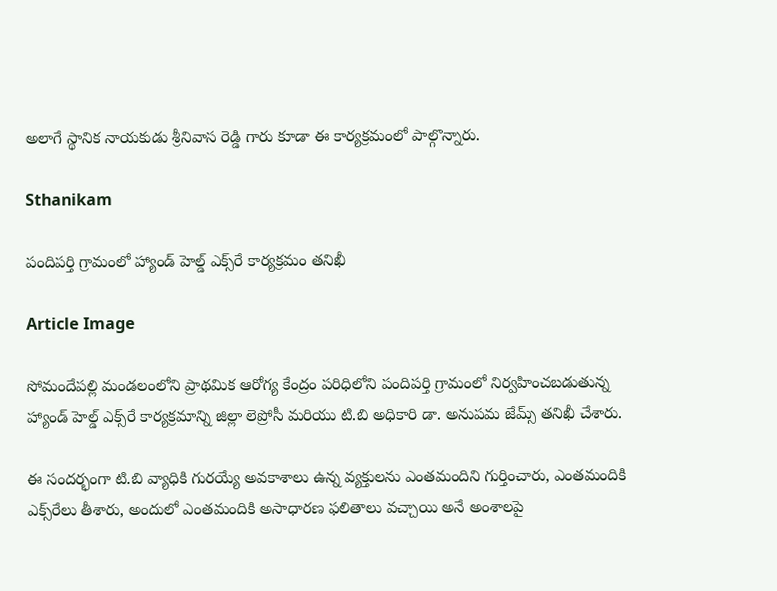అలాగే స్థానిక నాయకుడు శ్రీనివాస రెడ్డి గారు కూడా ఈ కార్యక్రమంలో పాల్గొన్నారు.

Sthanikam

పందిపర్తి గ్రామంలో హ్యాండ్ హెల్డ్ ఎక్స్‌రే కార్యక్రమం తనిఖీ

Article Image

సోమందేపల్లి మండలంలోని ప్రాథమిక ఆరోగ్య కేంద్రం పరిధిలోని పందిపర్తి గ్రామంలో నిర్వహించబడుతున్న హ్యాండ్ హెల్డ్ ఎక్స్‌రే కార్యక్రమాన్ని జిల్లా లెప్రోసీ మరియు టి.బి అధికారి డా. అనుపమ జేమ్స్ తనిఖీ చేశారు.

ఈ సందర్భంగా టి.బి వ్యాధికి గురయ్యే అవకాశాలు ఉన్న వ్యక్తులను ఎంతమందిని గుర్తించారు, ఎంతమందికి ఎక్స్‌రేలు తీశారు, అందులో ఎంతమందికి అసాధారణ ఫలితాలు వచ్చాయి అనే అంశాలపై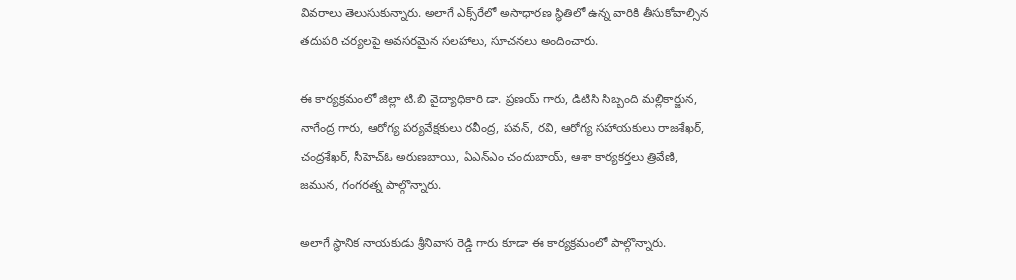వివరాలు తెలుసుకున్నారు. అలాగే ఎక్స్‌రేలో అసాధారణ స్థితిలో ఉన్న వారికి తీసుకోవాల్సిన తదుపరి చర్యలపై అవసరమైన సలహాలు, సూచనలు అందించారు.

ఈ కార్యక్రమంలో జిల్లా టి.బి వైద్యాధికారి డా. ప్రణయ్ గారు, డిటిసి సిబ్బంది మల్లికార్జున, నాగేంద్ర గారు, ఆరోగ్య పర్యవేక్షకులు రవీంద్ర, పవన్, రవి, ఆరోగ్య సహాయకులు రాజశేఖర్, చంద్రశేఖర్, సీహెచ్ఓ అరుణబాయి, ఏఎన్ఎం చందుబాయ్, ఆశా కార్యకర్తలు త్రివేణి, జమున, గంగరత్న పాల్గొన్నారు.

అలాగే స్థానిక నాయకుడు శ్రీనివాస రెడ్డి గారు కూడా ఈ కార్యక్రమంలో పాల్గొన్నారు.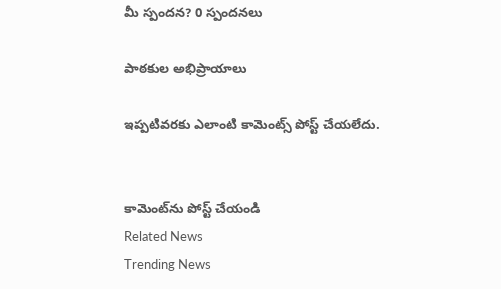మీ స్పందన? 0 స్పందనలు

పాఠకుల అభిప్రాయాలు

ఇప్పటివరకు ఎలాంటి కామెంట్స్ పోస్ట్ చేయలేదు.


కామెంట్‌ను పోస్ట్ చేయండి
Related News
Trending News